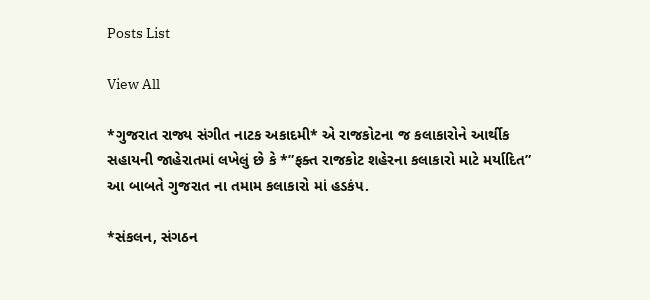Posts List

View All

*ગુજરાત રાજ્ય સંગીત નાટક અકાદમી* એ રાજકોટના જ કલાકારોને આર્થીક સહાયની જાહેરાતમાં લખેલું છે કે *”ફક્ત રાજકોટ શહેરના કલાકારો માટે મર્યાદિત” આ બાબતે ગુજરાત ના તમામ કલાકારો માં હડકંપ.

*સંકલન, સંગઠન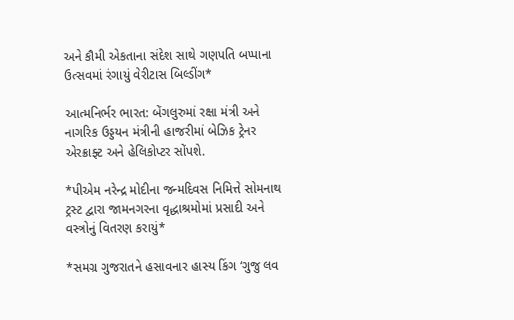અને કૌમી એકતાના સંદેશ સાથે ગણપતિ બપ્પાના ઉત્સવમાં રંગાયું વેરીટાસ બિલ્ડીંગ*

આત્મનિર્ભર ભારત: બેંગલુરુમાં રક્ષા મંત્રી અને નાગરિક ઉડ્ડયન મંત્રીની હાજરીમાં બેઝિક ટ્રેનર એરક્રાફ્ટ અને હેલિકોપ્ટર સોંપશે.

*પીએમ નરેન્દ્ર મોદીના જન્મદિવસ નિમિત્તે સોમનાથ ટ્રસ્ટ દ્વારા જામનગરના વૃદ્ધાશ્રમોમાં પ્રસાદી અને વસ્ત્રોનું વિતરણ કરાયું*

*સમગ્ર ગુજરાતને હસાવનાર હાસ્ય કિંગ ‘ગુજુ લવ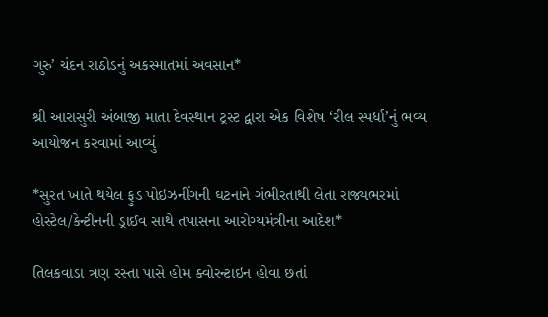ગુરુ’ ચંદન રાઠોડનું અકસ્માતમાં અવસાન*

શ્રી આરાસુરી અંબાજી માતા દેવસ્થાન ટ્રસ્ટ દ્વારા એક વિશેષ ‘રીલ સ્પર્ધા’નું ભવ્ય આયોજન કરવામાં આવ્યું

*સુરત ખાતે થયેલ ફુડ પોઇઝનીંગની ઘટનાને ગંભીરતાથી લેતા રાજ્યભરમાં હોસ્ટેલ/કેન્ટીનની ડ્રાઈવ સાથે તપાસના આરોગ્યમંત્રીના આદેશ*

તિલકવાડા ત્રણ રસ્તા પાસે હોમ ક્વોરન્ટાઇન હોવા છતાં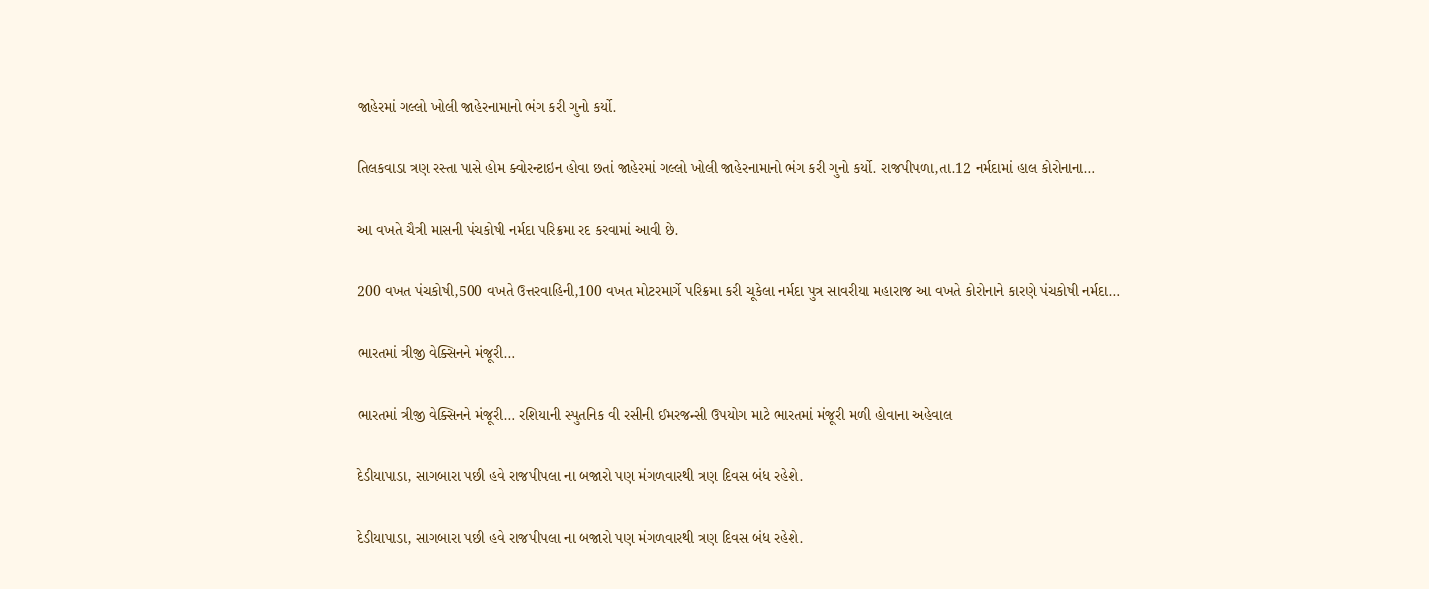જાહેરમાં ગલ્લો ખોલી જાહેરનામાનો ભંગ કરી ગુનો કર્યો.

તિલકવાડા ત્રણ રસ્તા પાસે હોમ ક્વોરન્ટાઇન હોવા છતાં જાહેરમાં ગલ્લો ખોલી જાહેરનામાનો ભંગ કરી ગુનો કર્યો. રાજપીપળા,તા.12 નર્મદામાં હાલ કોરોનાના…

આ વખતે ચૈત્રી માસની પંચકોષી નર્મદા પરિક્રમા રદ કરવામાં આવી છે.

200 વખત પંચકોષી,500 વખતે ઉત્તરવાહિની,100 વખત મોટરમાર્ગે પરિક્રમા કરી ચૂકેલા નર્મદા પુત્ર સાવરીયા મહારાજ આ વખતે કોરોનાને કારણે પંચકોષી નર્મદા…

ભારતમાં ત્રીજી વેક્સિનને મંજૂરી…

ભારતમાં ત્રીજી વેક્સિનને મંજૂરી… રશિયાની સ્પુતનિક વી રસીની ઈમરજન્સી ઉપયોગ માટે ભારતમાં મંજૂરી મળી હોવાના અહેવાલ

દેડીયાપાડા, સાગબારા પછી હવે રાજપીપલા ના બજારો પણ મંગળવારથી ત્રણ દિવસ બંધ રહેશે.

દેડીયાપાડા, સાગબારા પછી હવે રાજપીપલા ના બજારો પણ મંગળવારથી ત્રણ દિવસ બંધ રહેશે.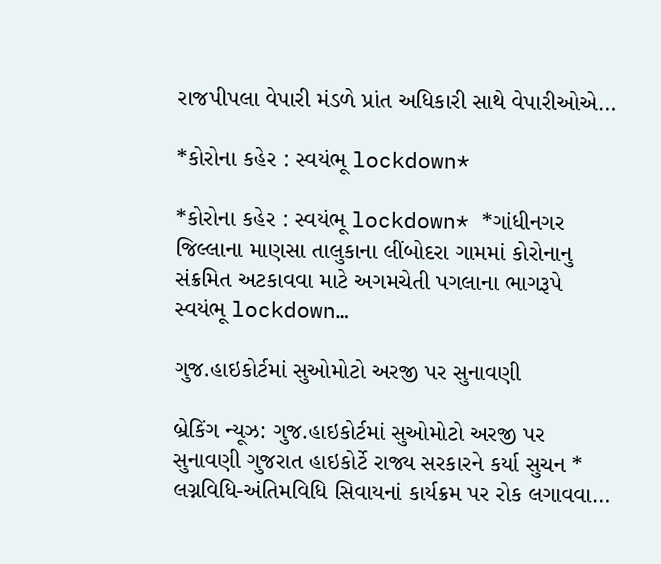રાજપીપલા વેપારી મંડળે પ્રાંત અધિકારી સાથે વેપારીઓએ…

*કોરોના કહેર : સ્વયંભૂ lockdown*

*કોરોના કહેર : સ્વયંભૂ lockdown* *ગાંધીનગર જિલ્લાના માણસા તાલુકાના લીંબોદરા ગામમાં કોરોનાનુ સંક્રમિત અટકાવવા માટે અગમચેતી પગલાના ભાગરૂપે સ્વયંભૂ lockdown…

ગુજ.હાઇકોર્ટમાં સુઓમોટો અરજી પર સુનાવણી

બ્રેકિંગ ન્યૂઝ: ગુજ.હાઇકોર્ટમાં સુઓમોટો અરજી પર સુનાવણી ગુજરાત હાઇકોર્ટે રાજ્ય સરકારને કર્યા સુચન * લગ્નવિધિ-અંતિમવિધિ સિવાયનાં કાર્યક્રમ પર રોક લગાવવા…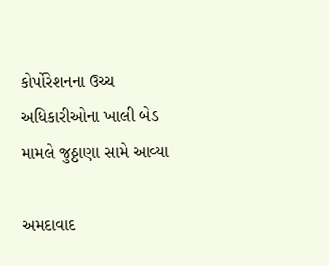કોર્પોરેશનના ઉચ્ચ અધિકારીઓના ખાલી બેડ મામલે જુઠ્ઠાણા સામે આવ્યા

અમદાવાદ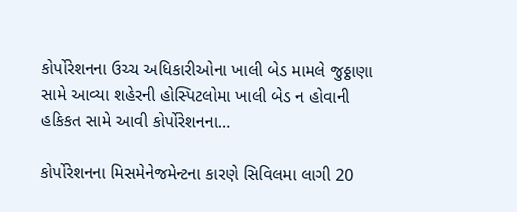કોર્પોરેશનના ઉચ્ચ અધિકારીઓના ખાલી બેડ મામલે જુઠ્ઠાણા સામે આવ્યા શહેરની હોસ્પિટલોમા ખાલી બેડ ન હોવાની હકિકત સામે આવી કોર્પોરેશનના…

કોર્પોરેશનના મિસમેનેજમેન્ટના કારણે સિવિલમા લાગી 20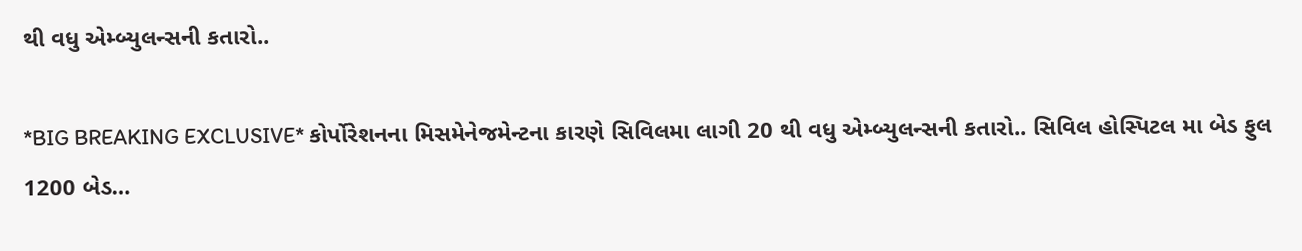થી વધુ એમ્બ્યુલન્સની કતારો..

*BIG BREAKING EXCLUSIVE* કોર્પોરેશનના મિસમેનેજમેન્ટના કારણે સિવિલમા લાગી 20 થી વધુ એમ્બ્યુલન્સની કતારો.. સિવિલ હોસ્પિટલ મા બેડ ફુલ 1200 બેડ…